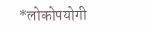*लोकोपयोगी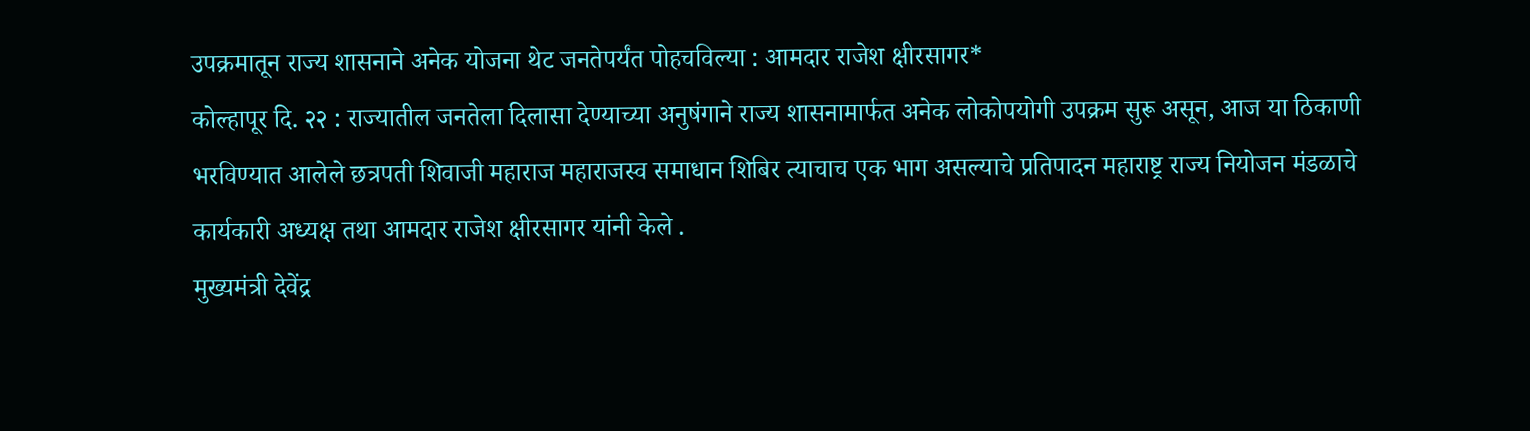उपक्रमातून राज्य शासनाने अनेक योजना थेट जनतेपर्यंत पोहचविल्या : आमदार राजेश क्षीरसागर*
कोल्हापूर दि. २२ : राज्यातील जनतेला दिलासा देण्याच्या अनुषंगाने राज्य शासनामार्फत अनेक लोकोपयोगी उपक्रम सुरू असून, आज या ठिकाणी भरविण्यात आलेले छत्रपती शिवाजी महाराज महाराजस्व समाधान शिबिर त्याचाच एक भाग असल्याचे प्रतिपादन महाराष्ट्र राज्य नियोजन मंडळाचे कार्यकारी अध्यक्ष तथा आमदार राजेश क्षीरसागर यांनी केले .
मुख्यमंत्री देवेंद्र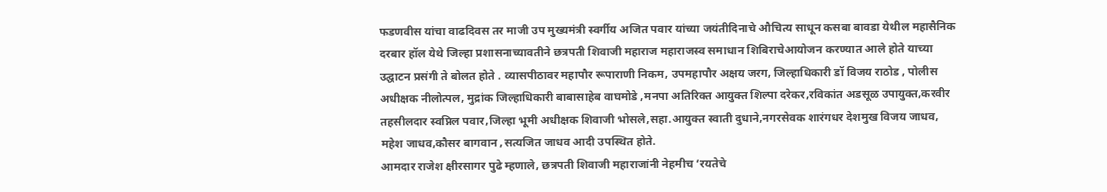फडणवीस यांचा वाढदिवस तर माजी उप मुख्यमंत्री स्वर्गीय अजित पवार यांच्या जयंतीदिनाचे औचित्य साधून कसबा बावडा येथील महासैनिक दरबार हॉल येथे जिल्हा प्रशासनाच्यावतीने छत्रपती शिवाजी महाराज महाराजस्व समाधान शिबिराचेआयोजन करण्यात आले होते याच्या उद्घाटन प्रसंगी ते बोलत होते . व्यासपीठावर महापौर रूपाराणी निकम, उपमहापौर अक्षय जरग, जिल्हाधिकारी डॉ विजय राठोड , पोलीस अधीक्षक नीलोत्पल, मुद्रांक जिल्हाधिकारी बाबासाहेब वाघमोडे ,मनपा अतिरिक्त आयुक्त शिल्पा दरेकर,रविकांत अडसूळ उपायुक्त,करवीर तहसीलदार स्वप्निल पवार,जिल्हा भूमी अधीक्षक शिवाजी भोसले,सहा.आयुक्त स्वाती दुधाने,नगरसेवक शारंगधर देशमुख विजय जाधव, महेश जाधव,कौसर बागवान ,सत्यजित जाधव आदी उपस्थित होते.
आमदार राजेश क्षीरसागर पुढे म्हणाले, छत्रपती शिवाजी महाराजांनी नेहमीच ‘रयतेचे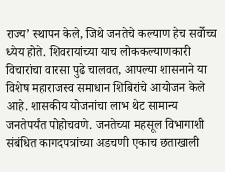राज्य’ स्थापन केले, जिथे जनतेचे कल्याण हेच सर्वोच्च ध्येय होते. शिवरायांच्या याच लोककल्याणकारी विचारांचा वारसा पुढे चालवत, आपल्या शासनाने या विशेष महाराजस्व समाधान शिबिरांचे आयोजन केले आहे. शासकीय योजनांचा लाभ थेट सामान्य जनतेपर्यंत पोहोचवणे. जनतेच्या महसूल विभागाशी संबंधित कागदपत्रांच्या अडचणी एकाच छताखाली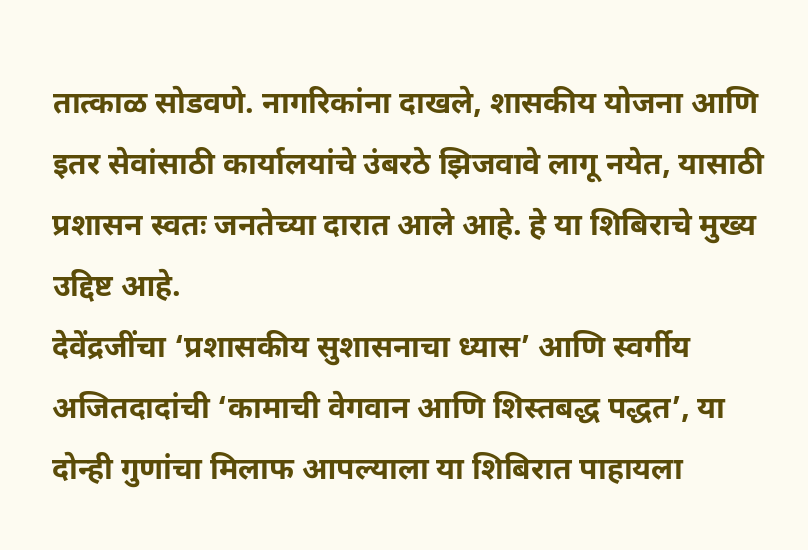तात्काळ सोडवणे. नागरिकांना दाखले, शासकीय योजना आणि इतर सेवांसाठी कार्यालयांचे उंबरठे झिजवावे लागू नयेत, यासाठी प्रशासन स्वतः जनतेच्या दारात आले आहे. हे या शिबिराचे मुख्य उद्दिष्ट आहे.
देवेंद्रजींचा ‘प्रशासकीय सुशासनाचा ध्यास’ आणि स्वर्गीय अजितदादांची ‘कामाची वेगवान आणि शिस्तबद्ध पद्धत’, या दोन्ही गुणांचा मिलाफ आपल्याला या शिबिरात पाहायला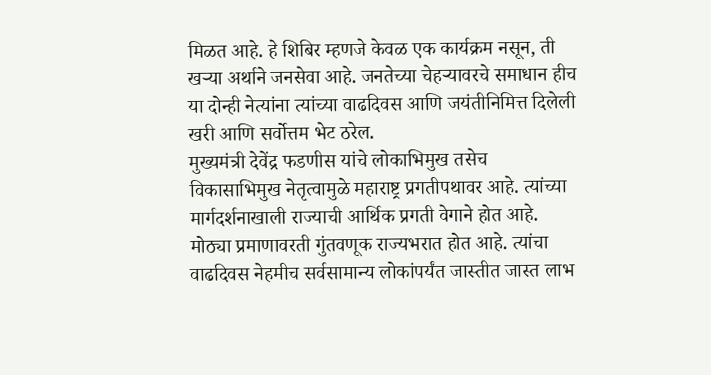मिळत आहे. हे शिबिर म्हणजे केवळ एक कार्यक्रम नसून, ती खऱ्या अर्थाने जनसेवा आहे. जनतेच्या चेहऱ्यावरचे समाधान हीच या दोन्ही नेत्यांना त्यांच्या वाढदिवस आणि जयंतीनिमित्त दिलेली खरी आणि सर्वोत्तम भेट ठरेल.
मुख्यमंत्री देवेंद्र फडणीस यांचे लोकाभिमुख तसेच विकासाभिमुख नेतृत्वामुळे महाराष्ट्र प्रगतीपथावर आहे. त्यांच्या मार्गदर्शनाखाली राज्याची आर्थिक प्रगती वेगाने होत आहे. मोठ्या प्रमाणावरती गुंतवणूक राज्यभरात होत आहे. त्यांचा वाढदिवस नेहमीच सर्वसामान्य लोकांपर्यंत जास्तीत जास्त लाभ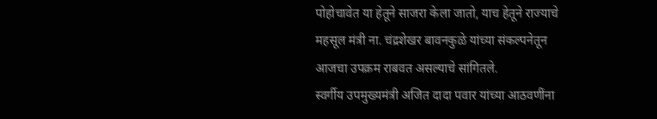पोहोचावेत या हेतूने साजरा केला जातो, याच हेतूने राज्याचे महसूल मंत्री ना. चंद्रशेखर बावनकुळे यांच्या संकल्पनेतून आजचा उपक्रम राबवत असल्याचे सांगितले.
स्वर्गीय उपमुख्यमंत्री अजित दादा पवार यांच्या आठवणींना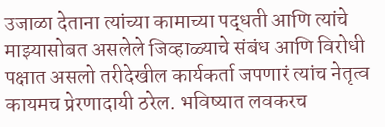उजाळा देताना त्यांच्या कामाच्या पद्धती आणि त्यांचे माझ्यासोबत असलेले जिव्हाळ्याचे संबंध आणि विरोधी पक्षात असलो तरीदेखील कार्यकर्ता जपणारं त्यांच नेतृत्व कायमच प्रेरणादायी ठरेल. भविष्यात लवकरच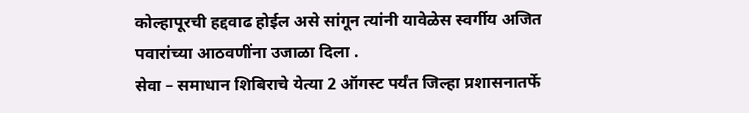कोल्हापूरची हद्दवाढ होईल असे सांगून त्यांनी यावेळेस स्वर्गीय अजित पवारांच्या आठवणींना उजाळा दिला .
सेवा – समाधान शिबिराचे येत्या 2 ऑगस्ट पर्यंत जिल्हा प्रशासनातर्फे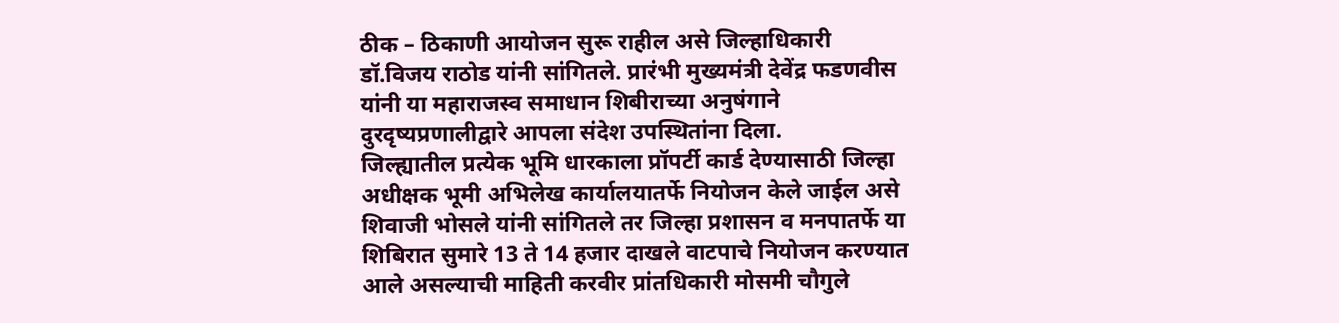ठीक – ठिकाणी आयोजन सुरू राहील असे जिल्हाधिकारी डॉ.विजय राठोड यांनी सांगितले. प्रारंभी मुख्यमंत्री देवेंद्र फडणवीस यांनी या महाराजस्व समाधान शिबीराच्या अनुषंगाने दुरदृष्यप्रणालीद्वारे आपला संदेश उपस्थितांना दिला.
जिल्ह्यातील प्रत्येक भूमि धारकाला प्रॉपर्टी कार्ड देण्यासाठी जिल्हा अधीक्षक भूमी अभिलेख कार्यालयातर्फे नियोजन केले जाईल असे शिवाजी भोसले यांनी सांगितले तर जिल्हा प्रशासन व मनपातर्फे या शिबिरात सुमारे 13 ते 14 हजार दाखले वाटपाचे नियोजन करण्यात आले असल्याची माहिती करवीर प्रांतधिकारी मोसमी चौगुले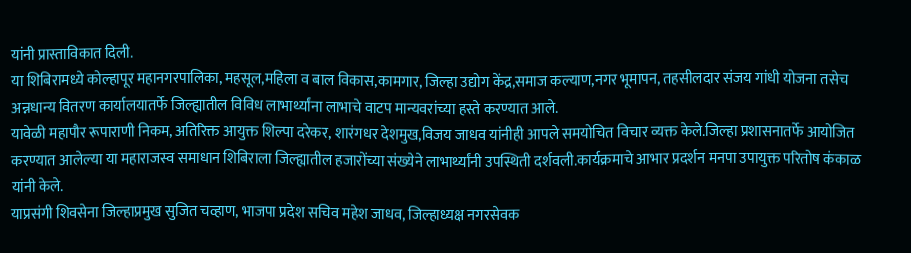यांनी प्रास्ताविकात दिली.
या शिबिरामध्ये कोल्हापूर महानगरपालिका, महसूल,महिला व बाल विकास,कामगार, जिल्हा उद्योग केंद्र,समाज कल्याण,नगर भूमापन, तहसीलदार संजय गांधी योजना तसेच अन्नधान्य वितरण कार्यालयातर्फे जिल्ह्यातील विविध लाभार्थ्यांना लाभाचे वाटप मान्यवरांच्या हस्ते करण्यात आले.
यावेळी महापौर रूपाराणी निकम, अतिरिक्त आयुक्त शिल्पा दरेकर, शारंगधर देशमुख,विजय जाधव यांनीही आपले समयोचित विचार व्यक्त केले.जिल्हा प्रशासनातर्फे आयोजित करण्यात आलेल्या या महाराजस्व समाधान शिबिराला जिल्ह्यातील हजारोंच्या संख्येने लाभार्थ्यांनी उपस्थिती दर्शवली.कार्यक्रमाचे आभार प्रदर्शन मनपा उपायुक्त परितोष कंकाळ यांनी केले.
याप्रसंगी शिवसेना जिल्हाप्रमुख सुजित चव्हाण, भाजपा प्रदेश सचिव महेश जाधव, जिल्हाध्यक्ष नगरसेवक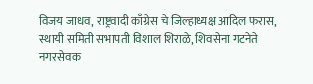विजय जाधव, राष्ट्रवादी काँग्रेस चे जिल्हाध्यक्ष आदिल फरास, स्थायी समिती सभापती विशाल शिराळे, शिवसेना गटनेते नगरसेवक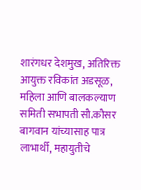शारंगधर देशमुख, अतिरिक्त आयुक्त रविकांत अडसूळ, महिला आणि बालकल्याण समिती सभापती सौ.कौसर बागवान यांच्यासाह पात्र लाभार्थी, महायुतीचे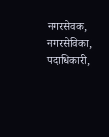नगरसेवक, नगरसेविका, पदाधिकारी,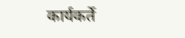कार्यकर्ते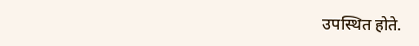उपस्थित होते.